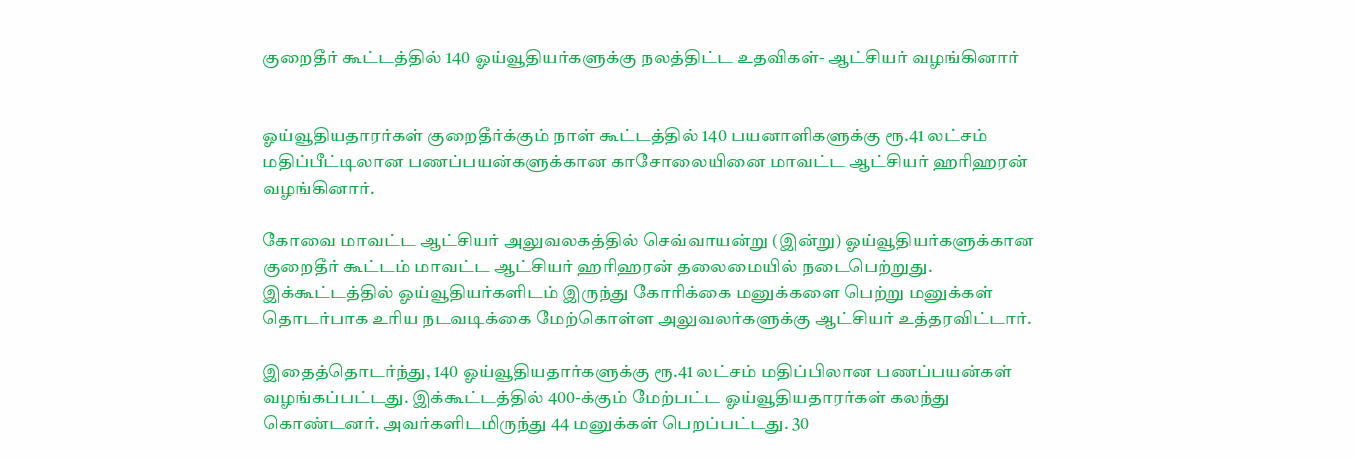குறைதீர் கூட்டத்தில் 140 ஓய்வூதியர்களுக்கு நலத்திட்ட உதவிகள்- ஆட்சியர் வழங்கினார்


ஓய்வூதியதாரர்கள் குறைதீர்க்கும் நாள் கூட்டத்தில் 140 பயனாளிகளுக்கு ரூ.41 லட்சம் மதிப்பீட்டிலான பணப்பயன்களுக்கான காசோலையினை மாவட்ட ஆட்சியர் ஹரிஹரன் வழங்கினார்.

கோவை மாவட்ட ஆட்சியர் அலுவலகத்தில் செவ்வாயன்று (இன்று) ஓய்வூதியர்களுக்கான குறைதீர் கூட்டம் மாவட்ட ஆட்சியர் ஹரிஹரன் தலைமையில் நடைபெற்றுது. இக்கூட்டத்தில் ஓய்வூதியர்களிடம் இருந்து கோரிக்கை மனுக்களை பெற்று மனுக்கள் தொடர்பாக உரிய நடவடிக்கை மேற்கொள்ள அலுவலர்களுக்கு ஆட்சியர் உத்தரவிட்டார்.

இதைத்தொடர்ந்து, 140 ஓய்வூதியதார்களுக்கு ரூ.41 லட்சம் மதிப்பிலான பணப்பயன்கள் வழங்கப்பட்டது. இக்கூட்டத்தில் 400-க்கும் மேற்பட்ட ஓய்வூதியதாரர்கள் கலந்து கொண்டனர். அவர்களிடமிருந்து 44 மனுக்கள் பெறப்பட்டது. 30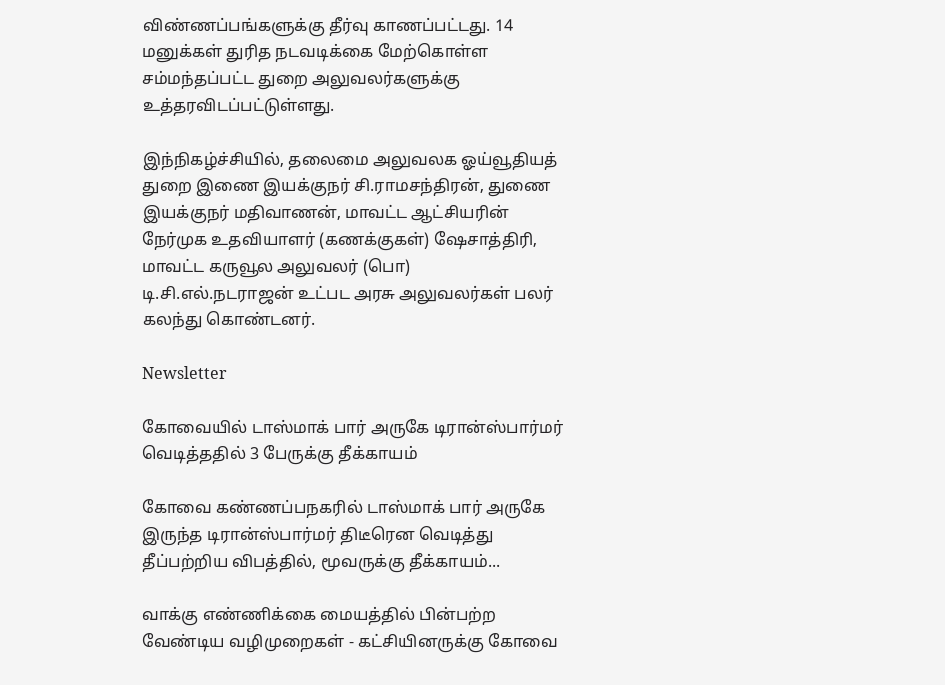விண்ணப்பங்களுக்கு தீர்வு காணப்பட்டது. 14 மனுக்கள் துரித நடவடிக்கை மேற்கொள்ள சம்மந்தப்பட்ட துறை அலுவலர்களுக்கு உத்தரவிடப்பட்டுள்ளது.

இந்நிகழ்ச்சியில், தலைமை அலுவலக ஓய்வூதியத் துறை இணை இயக்குநர் சி.ராமசந்திரன், துணை இயக்குநர் மதிவாணன், மாவட்ட ஆட்சியரின் நேர்முக உதவியாளர் (கணக்குகள்) ஷேசாத்திரி, மாவட்ட கருவூல அலுவலர் (பொ) டி.சி.எல்.நடராஜன் உட்பட அரசு அலுவலர்கள் பலர் கலந்து கொண்டனர்.

Newsletter

கோவையில் டாஸ்மாக் பார் அருகே டிரான்ஸ்பார்மர் வெடித்ததில் 3 பேருக்கு தீக்காயம்

கோவை கண்ணப்பநகரில் டாஸ்மாக் பார் அருகே இருந்த டிரான்ஸ்பார்மர் திடீரென வெடித்து தீப்பற்றிய விபத்தில், மூவருக்கு தீக்காயம்...

வாக்கு எண்ணிக்கை மையத்தில் பின்பற்ற வேண்டிய வழிமுறைகள் - கட்சியினருக்கு கோவை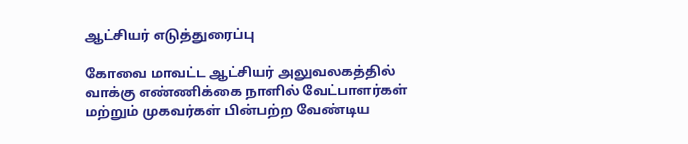ஆட்சியர் எடுத்துரைப்பு

கோவை மாவட்ட ஆட்சியர் அலுவலகத்தில் வாக்கு எண்ணிக்கை நாளில் வேட்பாளர்கள் மற்றும் முகவர்கள் பின்பற்ற வேண்டிய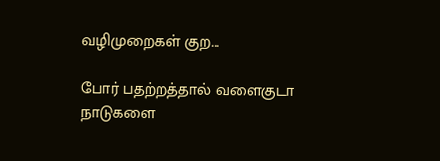வழிமுறைகள் குற...

போர் பதற்றத்தால் வளைகுடா நாடுகளை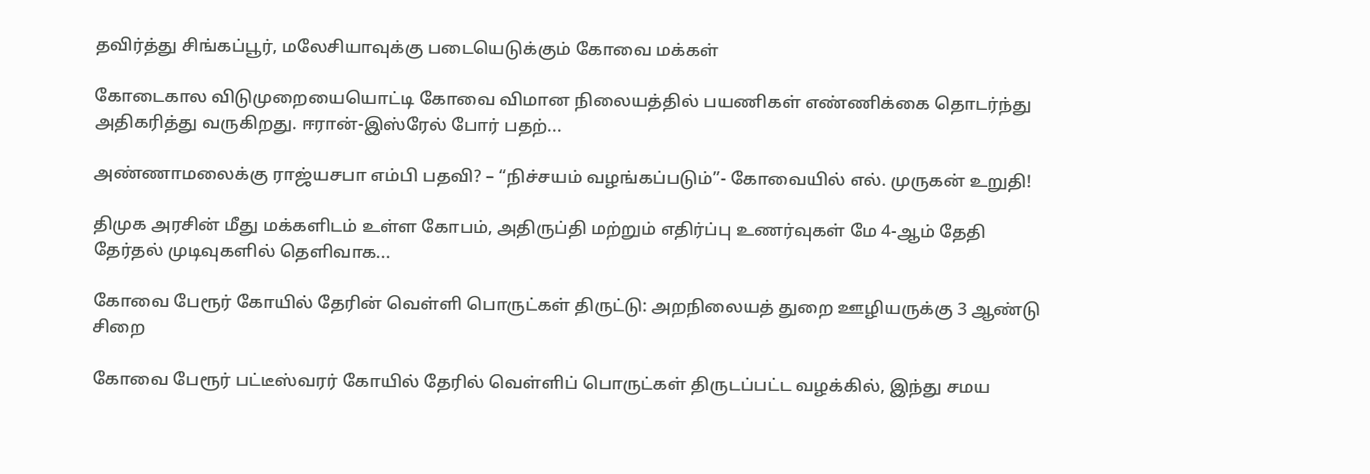தவிர்த்து சிங்கப்பூர், மலேசியாவுக்கு படையெடுக்கும் கோவை மக்கள்

கோடைகால விடுமுறையையொட்டி கோவை விமான நிலையத்தில் பயணிகள் எண்ணிக்கை தொடர்ந்து அதிகரித்து வருகிறது. ஈரான்-இஸ்ரேல் போர் பதற்...

அண்ணாமலைக்கு ராஜ்யசபா எம்பி பதவி? – “நிச்சயம் வழங்கப்படும்”- கோவையில் எல். முருகன் உறுதி!

திமுக அரசின் மீது மக்களிடம் உள்ள கோபம், அதிருப்தி மற்றும் எதிர்ப்பு உணர்வுகள் மே 4-ஆம் தேதி தேர்தல் முடிவுகளில் தெளிவாக...

கோவை பேரூர் கோயில் தேரின் வெள்ளி பொருட்கள் திருட்டு: அறநிலையத் துறை ஊழியருக்கு 3 ஆண்டு சிறை

கோவை பேரூர் பட்டீஸ்வரர் கோயில் தேரில் வெள்ளிப் பொருட்கள் திருடப்பட்ட வழக்கில், இந்து சமய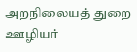அறநிலையத் துறை ஊழியர்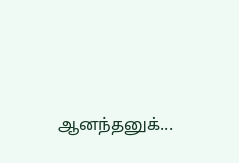ஆனந்தனுக்...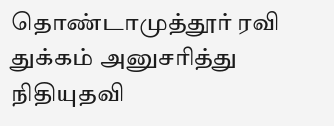தொண்டாமுத்தூர் ரவி துக்கம் அனுசரித்து நிதியுதவி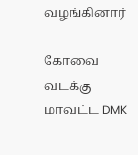வழங்கினார்

கோவை வடக்கு மாவட்ட DMK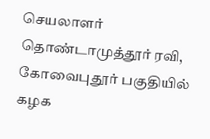செயலாளர் தொண்டாமுத்தூர் ரவி, கோவைபுதூர் பகுதியில் கழக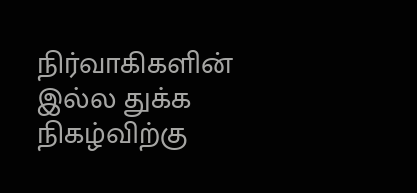நிர்வாகிகளின் இல்ல துக்க நிகழ்விற்கு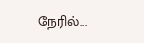நேரில்...